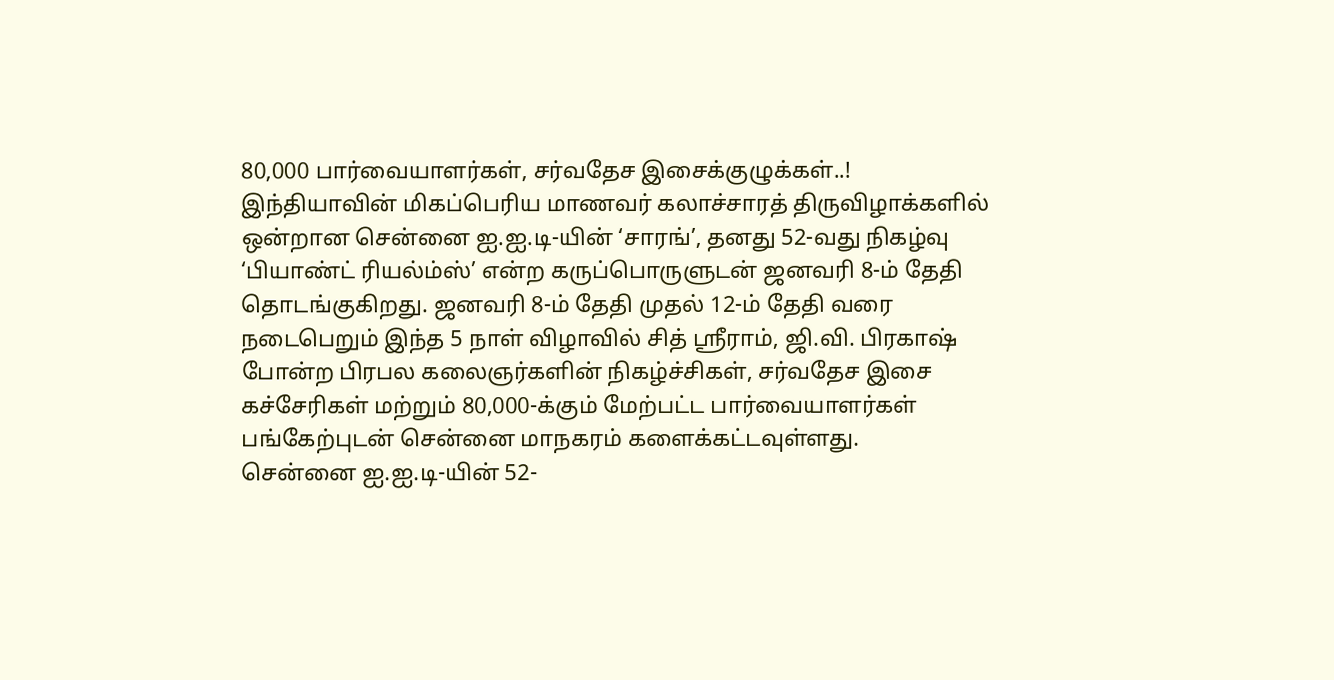80,000 பார்வையாளர்கள், சர்வதேச இசைக்குழுக்கள்..!
இந்தியாவின் மிகப்பெரிய மாணவர் கலாச்சாரத் திருவிழாக்களில் ஒன்றான சென்னை ஐ.ஐ.டி-யின் ‘சாரங்’, தனது 52-வது நிகழ்வு ‘பியாண்ட் ரியல்ம்ஸ்’ என்ற கருப்பொருளுடன் ஜனவரி 8-ம் தேதி தொடங்குகிறது. ஜனவரி 8-ம் தேதி முதல் 12-ம் தேதி வரை நடைபெறும் இந்த 5 நாள் விழாவில் சித் ஸ்ரீராம், ஜி.வி. பிரகாஷ் போன்ற பிரபல கலைஞர்களின் நிகழ்ச்சிகள், சர்வதேச இசை கச்சேரிகள் மற்றும் 80,000-க்கும் மேற்பட்ட பார்வையாளர்கள் பங்கேற்புடன் சென்னை மாநகரம் களைக்கட்டவுள்ளது.
சென்னை ஐ.ஐ.டி-யின் 52-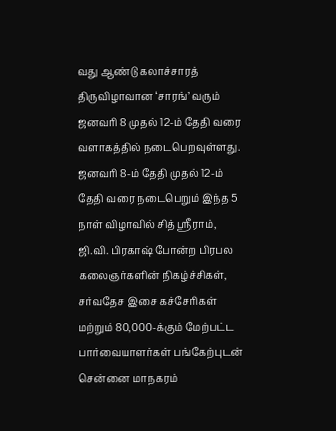வது ஆண்டு கலாச்சாரத் திருவிழாவான ‘சாரங்’ வரும் ஜனவரி 8 முதல் 12-ம் தேதி வரை வளாகத்தில் நடைபெறவுள்ளது. ஜனவரி 8-ம் தேதி முதல் 12-ம் தேதி வரை நடைபெறும் இந்த 5 நாள் விழாவில் சித் ஸ்ரீராம், ஜி.வி. பிரகாஷ் போன்ற பிரபல கலைஞர்களின் நிகழ்ச்சிகள், சர்வதேச இசை கச்சேரிகள் மற்றும் 80,000-க்கும் மேற்பட்ட பார்வையாளர்கள் பங்கேற்புடன் சென்னை மாநகரம்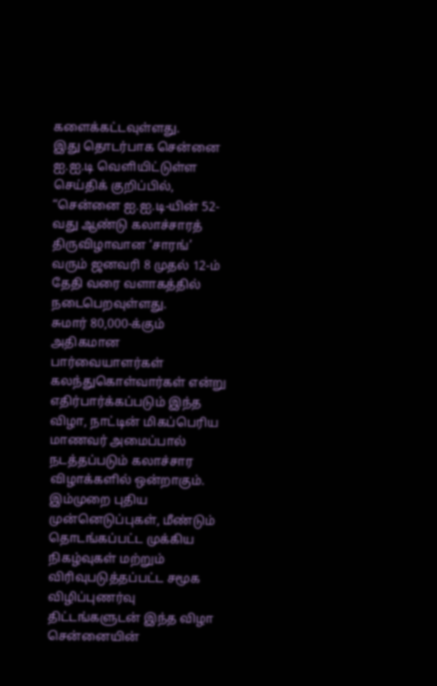களைக்கட்டவுள்ளது.
இது தொடர்பாக சென்னை ஐ.ஐ.டி வெளியிட்டுள்ள செய்திக் குறிப்பில், “சென்னை ஐ.ஐ.டி-யின் 52-வது ஆண்டு கலாச்சாரத் திருவிழாவான ‘சாரங்’ வரும் ஜனவரி 8 முதல் 12-ம் தேதி வரை வளாகத்தில் நடைபெறவுள்ளது.
சுமார் 80,000-க்கும் அதிகமான பார்வையாளர்கள் கலந்துகொள்வார்கள் என்று எதிர்பார்க்கப்படும் இந்த விழா, நாட்டின் மிகப்பெரிய மாணவர் அமைப்பால் நடத்தப்படும் கலாச்சார விழாக்களில் ஒன்றாகும். இம்முறை புதிய முன்னெடுப்புகள், மீண்டும் தொடங்கப்பட்ட முக்கிய நிகழ்வுகள் மற்றும் விரிவுபடுத்தப்பட்ட சமூக விழிப்புணர்வு திட்டங்களுடன் இந்த விழா சென்னையின்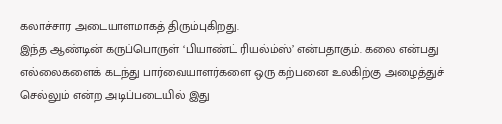கலாச்சார அடையாளமாகத் திரும்புகிறது.
இந்த ஆண்டின் கருப்பொருள் ‘பியாண்ட் ரியல்ம்ஸ்’ என்பதாகும். கலை என்பது எல்லைகளைக் கடந்து பார்வையாளர்களை ஒரு கற்பனை உலகிற்கு அழைத்துச் செல்லும் என்ற அடிப்படையில் இது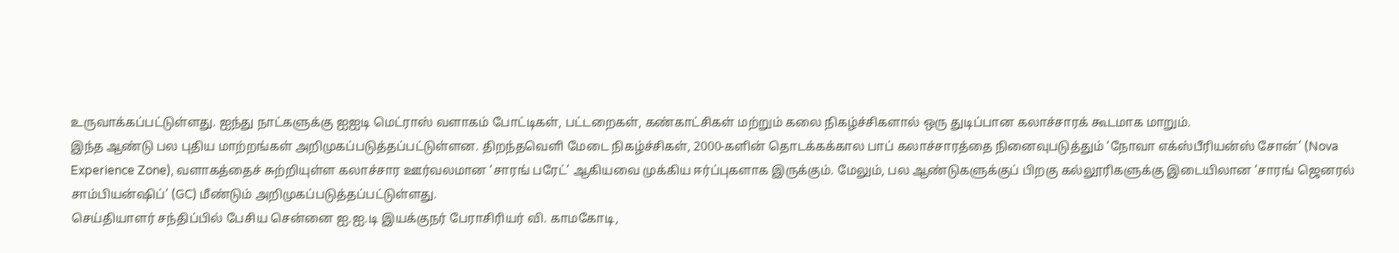உருவாக்கப்பட்டுள்ளது. ஐந்து நாட்களுக்கு ஐஐடி மெட்ராஸ் வளாகம் போட்டிகள், பட்டறைகள், கண்காட்சிகள் மற்றும் கலை நிகழ்ச்சிகளால் ஒரு துடிப்பான கலாச்சாரக் கூடமாக மாறும்.
இந்த ஆண்டு பல புதிய மாற்றங்கள் அறிமுகப்படுத்தப்பட்டுள்ளன. திறந்தவெளி மேடை நிகழ்ச்சிகள், 2000-களின் தொடக்கக்கால பாப் கலாச்சாரத்தை நினைவுபடுத்தும் ‘நோவா எக்ஸ்பீரியன்ஸ் சோன்’ (Nova Experience Zone), வளாகத்தைச் சுற்றியுள்ள கலாச்சார ஊர்வலமான ‘சாரங் பரேட்’ ஆகியவை முக்கிய ஈர்ப்புகளாக இருக்கும். மேலும், பல ஆண்டுகளுக்குப் பிறகு கல்லூரிகளுக்கு இடையிலான ‘சாரங் ஜெனரல் சாம்பியன்ஷிப்’ (GC) மீண்டும் அறிமுகப்படுத்தப்பட்டுள்ளது.
செய்தியாளர் சந்திப்பில் பேசிய சென்னை ஐ.ஐ.டி இயக்குநர் பேராசிரியர் வி. காமகோடி,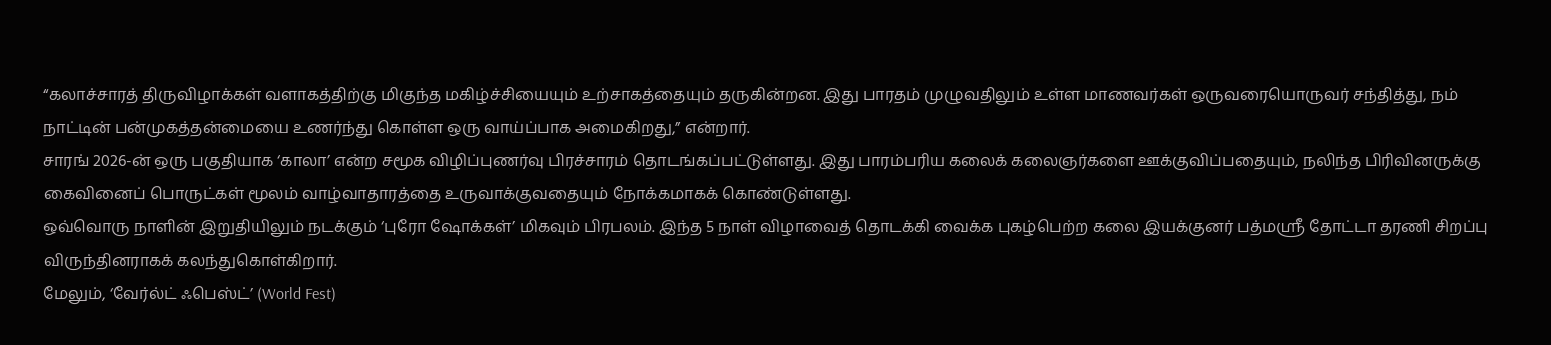“கலாச்சாரத் திருவிழாக்கள் வளாகத்திற்கு மிகுந்த மகிழ்ச்சியையும் உற்சாகத்தையும் தருகின்றன. இது பாரதம் முழுவதிலும் உள்ள மாணவர்கள் ஒருவரையொருவர் சந்தித்து, நம் நாட்டின் பன்முகத்தன்மையை உணர்ந்து கொள்ள ஒரு வாய்ப்பாக அமைகிறது,” என்றார்.
சாரங் 2026-ன் ஒரு பகுதியாக ‘காலா’ என்ற சமூக விழிப்புணர்வு பிரச்சாரம் தொடங்கப்பட்டுள்ளது. இது பாரம்பரிய கலைக் கலைஞர்களை ஊக்குவிப்பதையும், நலிந்த பிரிவினருக்கு கைவினைப் பொருட்கள் மூலம் வாழ்வாதாரத்தை உருவாக்குவதையும் நோக்கமாகக் கொண்டுள்ளது.
ஒவ்வொரு நாளின் இறுதியிலும் நடக்கும் ‘புரோ ஷோக்கள்’ மிகவும் பிரபலம். இந்த 5 நாள் விழாவைத் தொடக்கி வைக்க புகழ்பெற்ற கலை இயக்குனர் பத்மஸ்ரீ தோட்டா தரணி சிறப்பு விருந்தினராகக் கலந்துகொள்கிறார்.
மேலும், ‘வேர்ல்ட் ஃபெஸ்ட்’ (World Fest)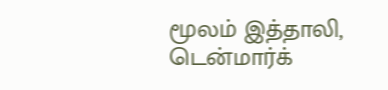மூலம் இத்தாலி, டென்மார்க்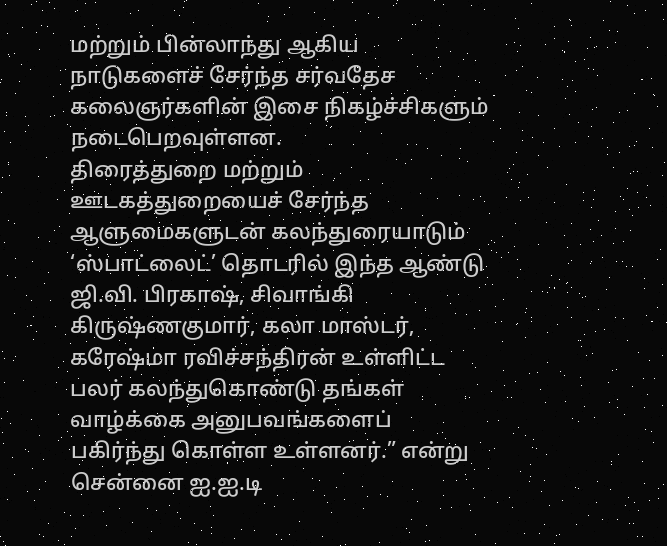மற்றும் பின்லாந்து ஆகிய நாடுகளைச் சேர்ந்த சர்வதேச கலைஞர்களின் இசை நிகழ்ச்சிகளும் நடைபெறவுள்ளன.
திரைத்துறை மற்றும் ஊடகத்துறையைச் சேர்ந்த ஆளுமைகளுடன் கலந்துரையாடும் ‘ஸ்பாட்லைட்’ தொடரில் இந்த ஆண்டு ஜி.வி. பிரகாஷ், சிவாங்கி கிருஷ்ணகுமார், கலா மாஸ்டர், கரேஷ்மா ரவிச்சந்திரன் உள்ளிட்ட பலர் கலந்துகொண்டு தங்கள் வாழ்க்கை அனுபவங்களைப் பகிர்ந்து கொள்ள உள்ளனர்.” என்று சென்னை ஐ.ஐ.டி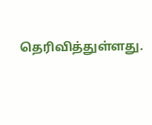தெரிவித்துள்ளது.